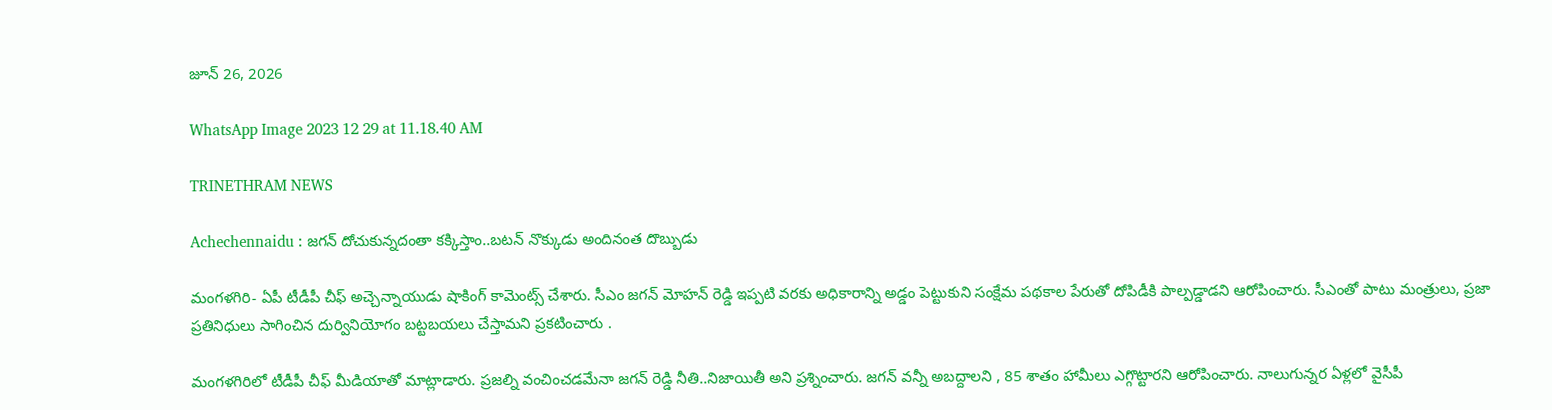జూన్ 26, 2026

WhatsApp Image 2023 12 29 at 11.18.40 AM

TRINETHRAM NEWS

Achechennaidu : జ‌గ‌న్ దోచుకున్నదంతా క‌క్కిస్తాం..బ‌ట‌న్ నొక్కుడు అందినంత దొబ్బుడు

మంగ‌ళ‌గిరి- ఏపీ టీడీపీ చీఫ్ అచ్చెన్నాయుడు షాకింగ్ కామెంట్స్ చేశారు. సీఎం జ‌గ‌న్ మోహ‌న్ రెడ్డి ఇప్ప‌టి వ‌ర‌కు అధికారాన్ని అడ్డం పెట్టుకుని సంక్షేమ ప‌థ‌కాల పేరుతో దోపిడీకి పాల్ప‌డ్డాడ‌ని ఆరోపించారు. సీఎంతో పాటు మంత్రులు, ప్ర‌జా ప్ర‌తినిధులు సాగించిన దుర్వినియోగం బ‌ట్ట‌బ‌య‌లు చేస్తామ‌ని ప్ర‌క‌టించారు .

మంగ‌ళ‌గిరిలో టీడీపీ చీఫ్ మీడియాతో మాట్లాడారు. ప్ర‌జ‌ల్ని వంచించ‌డ‌మేనా జ‌గ‌న్ రెడ్డి నీతి..నిజాయితీ అని ప్ర‌శ్నించారు. జ‌గ‌న్ వ‌న్నీ అబ‌ద్దాల‌ని , 85 శాతం హామీలు ఎగ్గొట్టార‌ని ఆరోపించారు. నాలుగున్న‌ర ఏళ్ల‌లో వైసీపీ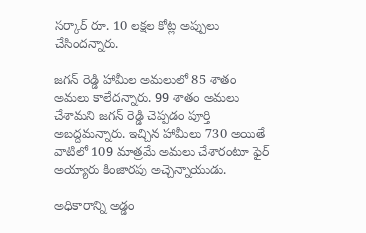స‌ర్కార్ రూ. 10 ల‌క్ష‌ల కోట్ల అప్పులు చేసింద‌న్నారు.

జ‌గ‌న్ రెడ్డి హామీల అమ‌లులో 85 శాతం అమ‌లు కాలేద‌న్నారు. 99 శాతం అమ‌లు చేశామ‌ని జ‌గ‌న్ రెడ్డి చెప్ప‌డం పూర్తి అబ‌ద్ద‌మ‌న్నారు. ఇచ్చిన హామీలు 730 అయితే వాటిలో 109 మాత్ర‌మే అమ‌లు చేశారంటూ ఫైర్ అయ్యారు కింజార‌పు అచ్చెన్నాయుడు.

అధికారాన్ని అడ్డం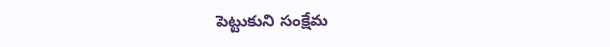పెట్టుకుని సంక్షేమ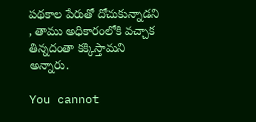ప‌థ‌కాల పేరుతో దోచుకున్నాడ‌ని , తాము అధికారంలోకి వ‌చ్చాక తిన్న‌దంతా క‌క్కిస్తామ‌ని అన్నారు.

You cannot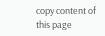copy content of this page